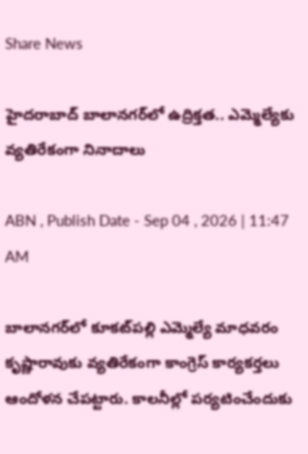Share News

హైదరాబాద్ బాలానగర్‌లో ఉద్రిక్తత.. ఎమ్మెల్యేకు వ్యతిరేకంగా నినాదాలు

ABN , Publish Date - Sep 04 , 2026 | 11:47 AM

బాలానగర్‌లో కూకట్‌పల్లి ఎమ్మెల్యే మాధవరం కృష్ణారావుకు వ్యతిరేకంగా కాంగ్రెస్ కార్యకర్తలు ఆందోళన చేపట్టారు. కాలనీల్లో పర్యటించేందుకు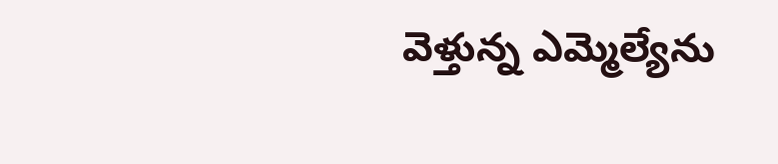వెళ్తున్న ఎమ్మెల్యేను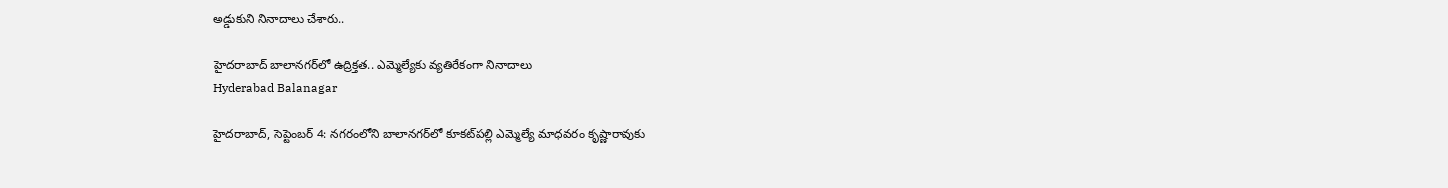అడ్డుకుని నినాదాలు చేశారు..

హైదరాబాద్ బాలానగర్‌లో ఉద్రిక్తత.. ఎమ్మెల్యేకు వ్యతిరేకంగా నినాదాలు
Hyderabad Balanagar

హైదరాబాద్, సెప్టెంబర్ 4: నగరంలోని బాలానగర్‌లో కూకట్‌పల్లి ఎమ్మెల్యే మాధవరం కృష్ణారావుకు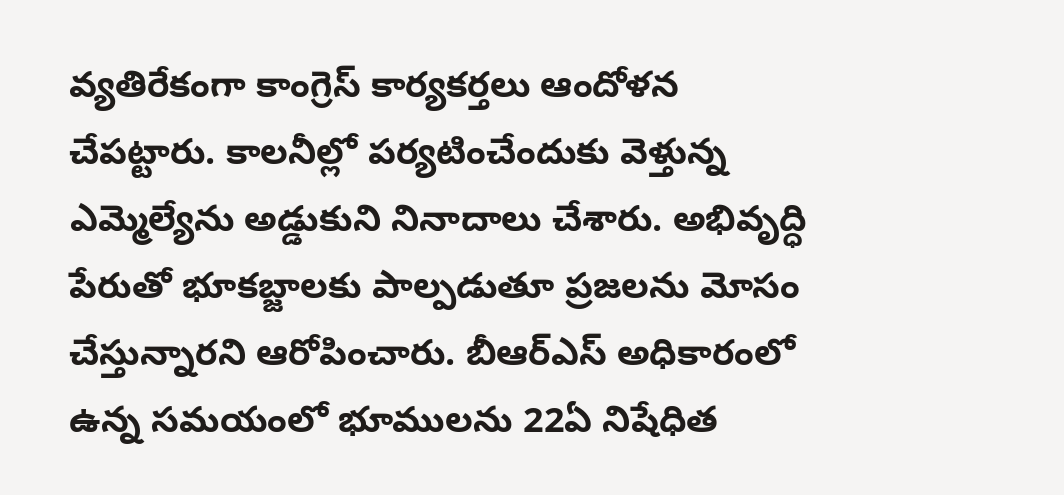వ్యతిరేకంగా కాంగ్రెస్ కార్యకర్తలు ఆందోళన చేపట్టారు. కాలనీల్లో పర్యటించేందుకు వెళ్తున్న ఎమ్మెల్యేను అడ్డుకుని నినాదాలు చేశారు. అభివృద్ధి పేరుతో భూకబ్జాలకు పాల్పడుతూ ప్రజలను మోసం చేస్తున్నారని ఆరోపించారు. బీఆర్‌ఎస్ అధికారంలో ఉన్న సమయంలో భూములను 22ఏ నిషేధిత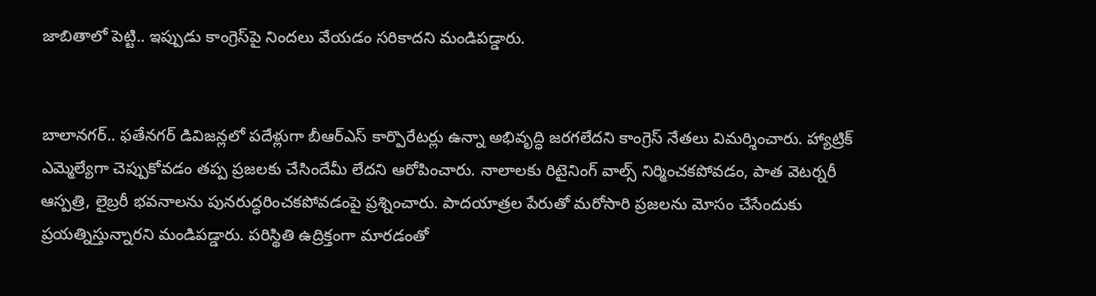జాబితాలో పెట్టి.. ఇప్పుడు కాంగ్రెస్‌పై నిందలు వేయడం సరికాదని మండిపడ్డారు.


బాలానగర్.. ఫతేనగర్ డివిజన్లలో పదేళ్లుగా బీఆర్‌ఎస్ కార్పొరేటర్లు ఉన్నా అభివృద్ధి జరగలేదని కాంగ్రెస్ నేతలు విమర్శించారు. హ్యాట్రిక్ ఎమ్మెల్యేగా చెప్పుకోవడం తప్ప ప్రజలకు చేసిందేమీ లేదని ఆరోపించారు. నాలాలకు రిటైనింగ్ వాల్స్ నిర్మించకపోవడం, పాత వెటర్నరీ ఆస్పత్రి, లైబ్రరీ భవనాలను పునరుద్ధరించకపోవడంపై ప్రశ్నించారు. పాదయాత్రల పేరుతో మరోసారి ప్రజలను మోసం చేసేందుకు ప్రయత్నిస్తున్నారని మండిపడ్డారు. పరిస్థితి ఉద్రిక్తంగా మారడంతో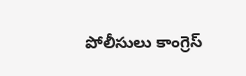పోలీసులు కాంగ్రెస్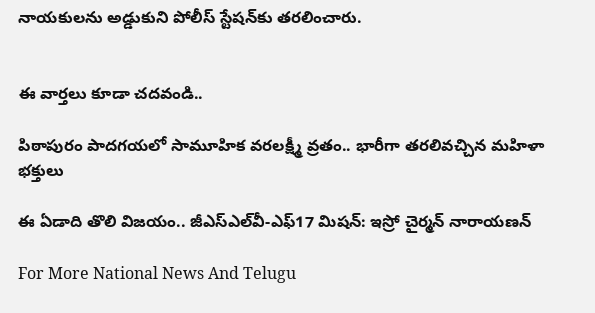నాయకులను అడ్డుకుని పోలీస్ స్టేషన్‌కు తరలించారు.


ఈ వార్తలు కూడా చదవండి..

పిఠాపురం పాదగయలో సామూహిక వరలక్ష్మీ వ్రతం.. భారీగా తరలివచ్చిన మహిళా భక్తులు

ఈ ఏడాది తొలి విజయం.. జీఎస్ఎల్‌వీ-ఎఫ్17 మిషన్: ఇస్రో చైర్మన్ నారాయణన్

For More National News And Telugu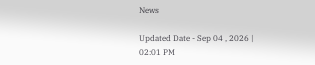News

Updated Date - Sep 04 , 2026 | 02:01 PM